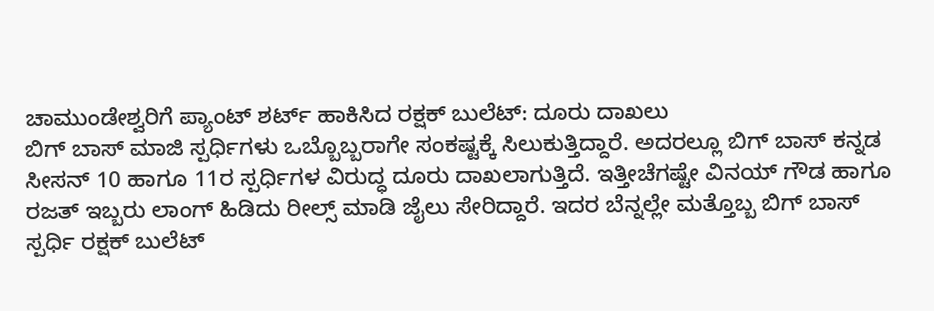ಚಾಮುಂಡೇಶ್ವರಿಗೆ ಪ್ಯಾಂಟ್ ಶರ್ಟ್ ಹಾಕಿಸಿದ ರಕ್ಷಕ್ ಬುಲೆಟ್: ದೂರು ದಾಖಲು
ಬಿಗ್ ಬಾಸ್ ಮಾಜಿ ಸ್ಪರ್ಧಿಗಳು ಒಬ್ಬೊಬ್ಬರಾಗೇ ಸಂಕಷ್ಟಕ್ಕೆ ಸಿಲುಕುತ್ತಿದ್ದಾರೆ. ಅದರಲ್ಲೂ ಬಿಗ್ ಬಾಸ್ ಕನ್ನಡ ಸೀಸನ್ 10 ಹಾಗೂ 11ರ ಸ್ಪರ್ಧಿಗಳ ವಿರುದ್ಧ ದೂರು ದಾಖಲಾಗುತ್ತಿದೆ. ಇತ್ತೀಚೆಗಷ್ಟೇ ವಿನಯ್ ಗೌಡ ಹಾಗೂ ರಜತ್ ಇಬ್ಬರು ಲಾಂಗ್ ಹಿಡಿದು ರೀಲ್ಸ್ ಮಾಡಿ ಜೈಲು ಸೇರಿದ್ದಾರೆ. ಇದರ ಬೆನ್ನಲ್ಲೇ ಮತ್ತೊಬ್ಬ ಬಿಗ್ ಬಾಸ್ ಸ್ಪರ್ಧಿ ರಕ್ಷಕ್ ಬುಲೆಟ್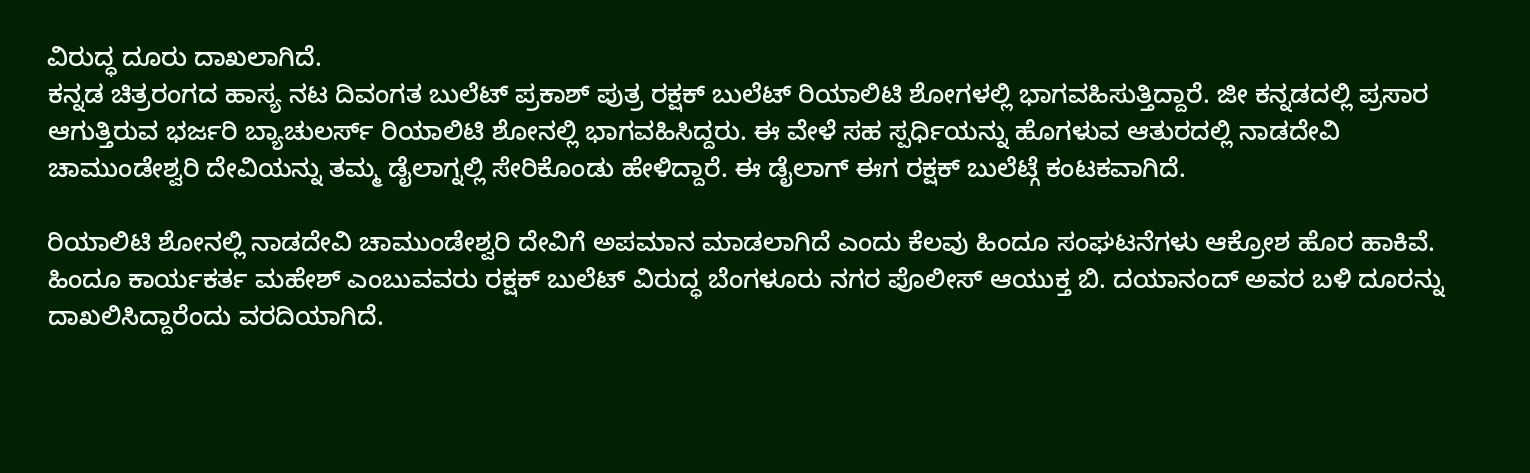ವಿರುದ್ಧ ದೂರು ದಾಖಲಾಗಿದೆ.
ಕನ್ನಡ ಚಿತ್ರರಂಗದ ಹಾಸ್ಯ ನಟ ದಿವಂಗತ ಬುಲೆಟ್ ಪ್ರಕಾಶ್ ಪುತ್ರ ರಕ್ಷಕ್ ಬುಲೆಟ್ ರಿಯಾಲಿಟಿ ಶೋಗಳಲ್ಲಿ ಭಾಗವಹಿಸುತ್ತಿದ್ದಾರೆ. ಜೀ ಕನ್ನಡದಲ್ಲಿ ಪ್ರಸಾರ ಆಗುತ್ತಿರುವ ಭರ್ಜರಿ ಬ್ಯಾಚುಲರ್ಸ್ ರಿಯಾಲಿಟಿ ಶೋನಲ್ಲಿ ಭಾಗವಹಿಸಿದ್ದರು. ಈ ವೇಳೆ ಸಹ ಸ್ಪರ್ಧಿಯನ್ನು ಹೊಗಳುವ ಆತುರದಲ್ಲಿ ನಾಡದೇವಿ ಚಾಮುಂಡೇಶ್ವರಿ ದೇವಿಯನ್ನು ತಮ್ಮ ಡೈಲಾಗ್ನಲ್ಲಿ ಸೇರಿಕೊಂಡು ಹೇಳಿದ್ದಾರೆ. ಈ ಡೈಲಾಗ್ ಈಗ ರಕ್ಷಕ್ ಬುಲೆಟ್ಗೆ ಕಂಟಕವಾಗಿದೆ.

ರಿಯಾಲಿಟಿ ಶೋನಲ್ಲಿ ನಾಡದೇವಿ ಚಾಮುಂಡೇಶ್ವರಿ ದೇವಿಗೆ ಅಪಮಾನ ಮಾಡಲಾಗಿದೆ ಎಂದು ಕೆಲವು ಹಿಂದೂ ಸಂಘಟನೆಗಳು ಆಕ್ರೋಶ ಹೊರ ಹಾಕಿವೆ. ಹಿಂದೂ ಕಾರ್ಯಕರ್ತ ಮಹೇಶ್ ಎಂಬುವವರು ರಕ್ಷಕ್ ಬುಲೆಟ್ ವಿರುದ್ಧ ಬೆಂಗಳೂರು ನಗರ ಪೊಲೀಸ್ ಆಯುಕ್ತ ಬಿ. ದಯಾನಂದ್ ಅವರ ಬಳಿ ದೂರನ್ನು ದಾಖಲಿಸಿದ್ದಾರೆಂದು ವರದಿಯಾಗಿದೆ.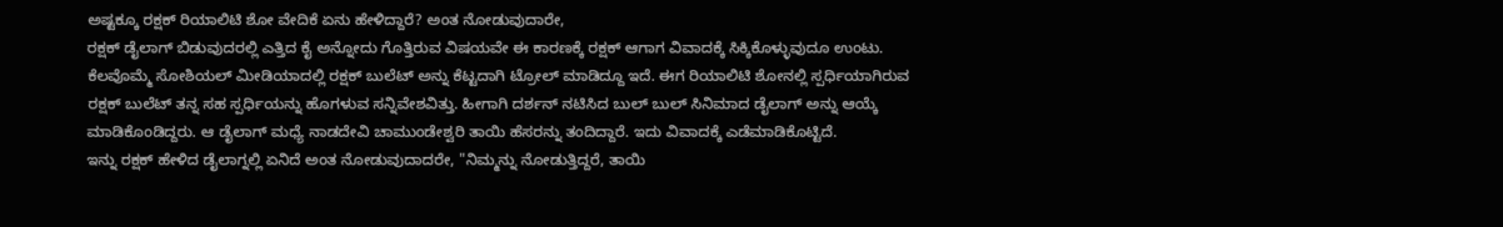ಅಷ್ಟಕ್ಕೂ ರಕ್ಷಕ್ ರಿಯಾಲಿಟಿ ಶೋ ವೇದಿಕೆ ಏನು ಹೇಳಿದ್ದಾರೆ? ಅಂತ ನೋಡುವುದಾರೇ,
ರಕ್ಷಕ್ ಡೈಲಾಗ್ ಬಿಡುವುದರಲ್ಲಿ ಎತ್ತಿದ ಕೈ ಅನ್ನೋದು ಗೊತ್ತಿರುವ ವಿಷಯವೇ ಈ ಕಾರಣಕ್ಕೆ ರಕ್ಷಕ್ ಆಗಾಗ ವಿವಾದಕ್ಕೆ ಸಿಕ್ಕಿಕೊಳ್ಳುವುದೂ ಉಂಟು. ಕೆಲವೊಮ್ಮೆ ಸೋಶಿಯಲ್ ಮೀಡಿಯಾದಲ್ಲಿ ರಕ್ಷಕ್ ಬುಲೆಟ್ ಅನ್ನು ಕೆಟ್ಟದಾಗಿ ಟ್ರೋಲ್ ಮಾಡಿದ್ದೂ ಇದೆ. ಈಗ ರಿಯಾಲಿಟಿ ಶೋನಲ್ಲಿ ಸ್ಪರ್ಧಿಯಾಗಿರುವ ರಕ್ಷಕ್ ಬುಲೆಟ್ ತನ್ನ ಸಹ ಸ್ಪರ್ಧಿಯನ್ನು ಹೊಗಳುವ ಸನ್ನಿವೇಶವಿತ್ತು. ಹೀಗಾಗಿ ದರ್ಶನ್ ನಟಿಸಿದ ಬುಲ್ ಬುಲ್ ಸಿನಿಮಾದ ಡೈಲಾಗ್ ಅನ್ನು ಆಯ್ಕೆ ಮಾಡಿಕೊಂಡಿದ್ದರು. ಆ ಡೈಲಾಗ್ ಮಧ್ಯೆ ನಾಡದೇವಿ ಚಾಮುಂಡೇಶ್ವರಿ ತಾಯಿ ಹೆಸರನ್ನು ತಂದಿದ್ದಾರೆ. ಇದು ವಿವಾದಕ್ಕೆ ಎಡೆಮಾಡಿಕೊಟ್ಟಿದೆ.
ಇನ್ನು ರಕ್ಷಕ್ ಹೇಳಿದ ಡೈಲಾಗ್ನಲ್ಲಿ ಏನಿದೆ ಅಂತ ನೋಡುವುದಾದರೇ, "ನಿಮ್ಮನ್ನು ನೋಡುತ್ತಿದ್ದರೆ, ತಾಯಿ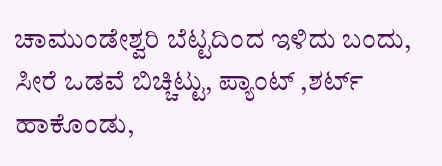ಚಾಮುಂಡೇಶ್ವರಿ ಬೆಟ್ಟದಿಂದ ಇಳಿದು ಬಂದು, ಸೀರೆ ಒಡವೆ ಬಿಚ್ಚಿಟ್ಟು, ಪ್ಯಾಂಟ್ ,ಶರ್ಟ್ ಹಾಕೊಂಡು,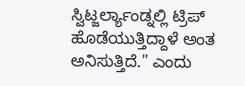ಸ್ವಿಟ್ಜರ್ಲ್ಯಾಂಡ್ನಲ್ಲಿ ಟ್ರಿಪ್ ಹೊಡೆಯುತ್ತಿದ್ದಾಳೆ ಅಂತ ಅನಿಸುತ್ತಿದೆ." ಎಂದು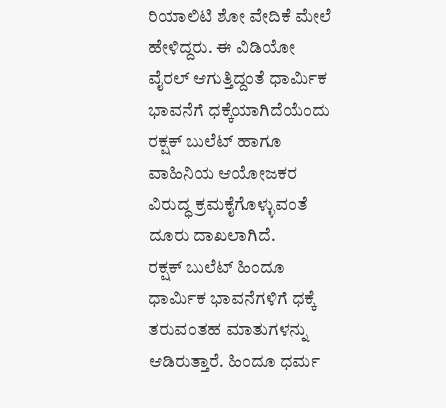ರಿಯಾಲಿಟಿ ಶೋ ವೇದಿಕೆ ಮೇಲೆ ಹೇಳಿದ್ದರು. ಈ ವಿಡಿಯೋ ವೈರಲ್ ಆಗುತ್ತಿದ್ದಂತೆ ಧಾರ್ಮಿಕ ಭಾವನೆಗೆ ಧಕ್ಕೆಯಾಗಿದೆಯೆಂದು ರಕ್ಷಕ್ ಬುಲೆಟ್ ಹಾಗೂ ವಾಹಿನಿಯ ಆಯೋಜಕರ ವಿರುದ್ಧ ಕ್ರಮಕೈಗೊಳ್ಳುವಂತೆ ದೂರು ದಾಖಲಾಗಿದೆ.
ರಕ್ಷಕ್ ಬುಲೆಟ್ ಹಿಂದೂ ಧಾರ್ಮಿಕ ಭಾವನೆಗಳಿಗೆ ಧಕ್ಕೆ ತರುವಂತಹ ಮಾತುಗಳನ್ನು ಆಡಿರುತ್ತಾರೆ. ಹಿಂದೂ ಧರ್ಮ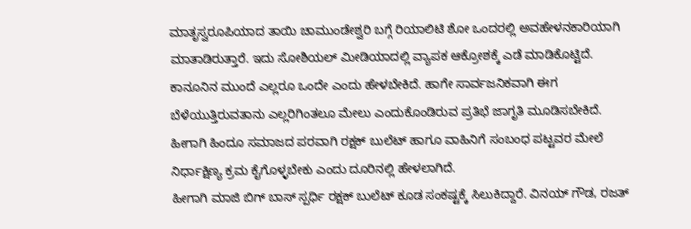ಮಾತೃಸ್ವರೂಪಿಯಾದ ತಾಯಿ ಚಾಮುಂಡೇಶ್ವರಿ ಬಗ್ಗೆ ರಿಯಾಲಿಟಿ ಶೋ ಒಂದರಲ್ಲಿ ಅವಹೇಳನಕಾರಿಯಾಗಿ ಮಾತಾಡಿರುತ್ತಾರೆ. ಇದು ಸೋಶಿಯಲ್ ಮೀಡಿಯಾದಲ್ಲಿ ವ್ಯಾಪಕ ಆಕ್ರೋಶಕ್ಕೆ ಎಡೆ ಮಾಡಿಕೊಟ್ಟಿದೆ. ಕಾನೂನಿನ ಮುಂದೆ ಎಲ್ಲರೂ ಒಂದೇ ಎಂದು ಹೇಳಬೇಕಿದೆ. ಹಾಗೇ ಸಾರ್ವಜನಿಕವಾಗಿ ಈಗ ಬೆಳೆಯುತ್ತಿರುವತಾನು ಎಲ್ಲರಿಗಿಂತಲೂ ಮೇಲು ಎಂದುಕೊಂಡಿರುವ ಪ್ರತಿಭೆ ಜಾಗೃತಿ ಮೂಡಿಸಬೇಕಿದೆ. ಹೀಗಾಗಿ ಹಿಂದೂ ಸಮಾಜದ ಪರವಾಗಿ ರಕ್ಷಕ್ ಬುಲೆಟ್ ಹಾಗೂ ವಾಹಿನಿಗೆ ಸಂಬಂಧ ಪಟ್ಟವರ ಮೇಲೆ ನಿರ್ಧಾಕ್ಷಿಣ್ಯ ಕ್ರಮ ಕೈಗೊಳ್ಳಬೇಕು ಎಂದು ದೂರಿನಲ್ಲಿ ಹೇಳಲಾಗಿದೆ.
ಹೀಗಾಗಿ ಮಾಜಿ ಬಿಗ್ ಬಾಸ್ ಸ್ಪರ್ಧಿ ರಕ್ಷಕ್ ಬುಲೆಟ್ ಕೂಡ ಸಂಕಷ್ಟಕ್ಕೆ ಸಿಲುಕಿದ್ದಾರೆ. ವಿನಯ್ ಗೌಡ, ರಜತ್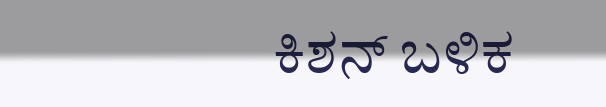ಕಿಶನ್ ಬಳಿಕ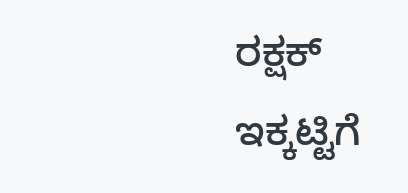ರಕ್ಷಕ್ ಇಕ್ಕಟ್ಟಿಗೆ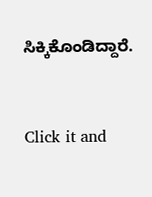ಸಿಕ್ಕಿಕೊಂಡಿದ್ದಾರೆ.


Click it and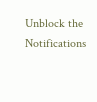Unblock the Notifications